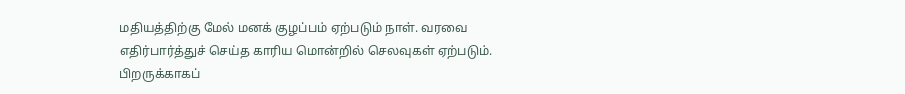மதியத்திற்கு மேல் மனக் குழப்பம் ஏற்படும் நாள். வரவை எதிர்பார்த்துச் செய்த காரிய மொன்றில் செலவுகள் ஏற்படும். பிறருக்காகப்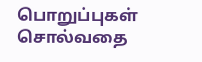பொறுப்புகள் சொல்வதை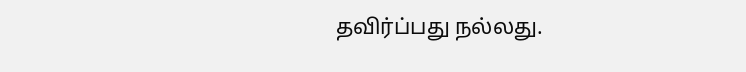தவிர்ப்பது நல்லது.